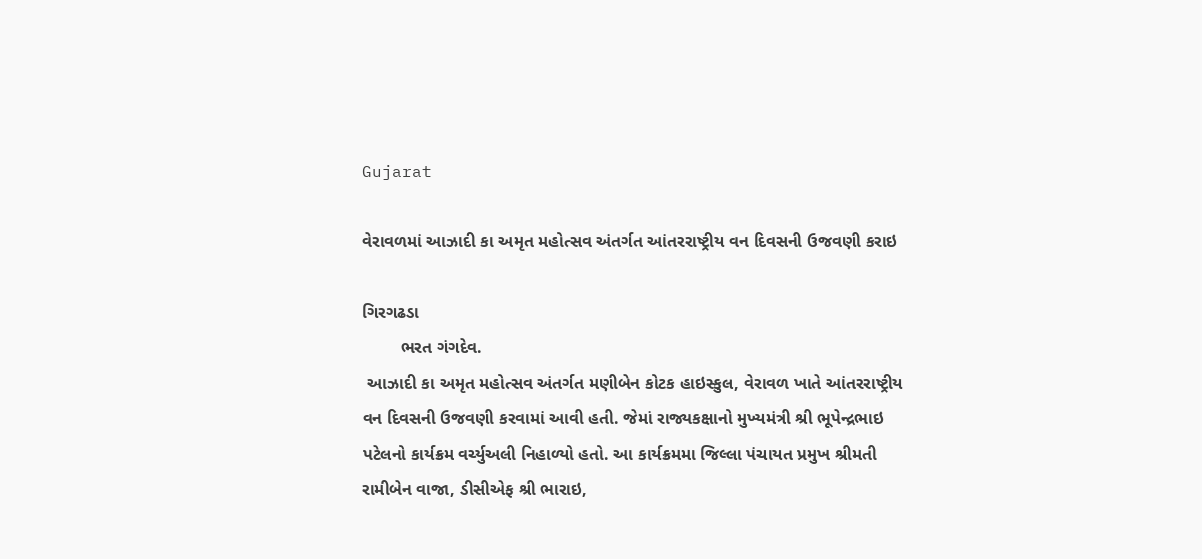Gujarat

વેરાવળમાં આઝાદી કા અમૃત મહોત્સવ અંતર્ગત આંતરરાષ્ટ્રીય વન દિવસની ઉજવણી કરાઇ

ગિરગઢડા
        ભરત ગંગદેવ.
 આઝાદી કા અમૃત મહોત્સવ અંતર્ગત મણીબેન કોટક હાઇસ્કુલ, વેરાવળ ખાતે આંતરરાષ્ટ્રીય વન દિવસની ઉજવણી કરવામાં આવી હતી. જેમાં રાજ્યકક્ષાનો મુખ્યમંત્રી શ્રી ભૂપેન્દ્રભાઇ પટેલનો કાર્યક્રમ વર્ચ્યુઅલી નિહાળ્યો હતો. આ કાર્યક્રમમા જિલ્લા પંચાયત પ્રમુખ શ્રીમતી રામીબેન વાજા, ડીસીએફ શ્રી ભારાઇ,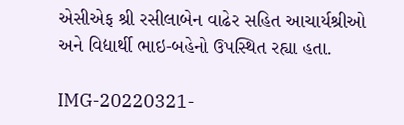એસીએફ શ્રી રસીલાબેન વાઢેર સહિત આચાર્યશ્રીઓ અને વિદ્યાર્થી ભાઇ-બહેનો ઉપસ્થિત રહ્યા હતા.

IMG-20220321-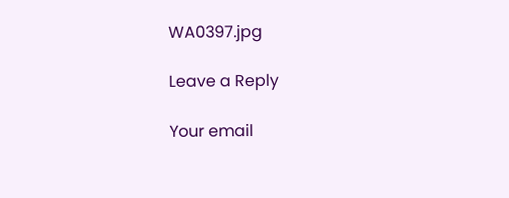WA0397.jpg

Leave a Reply

Your email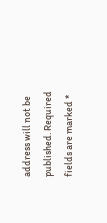address will not be published. Required fields are marked *